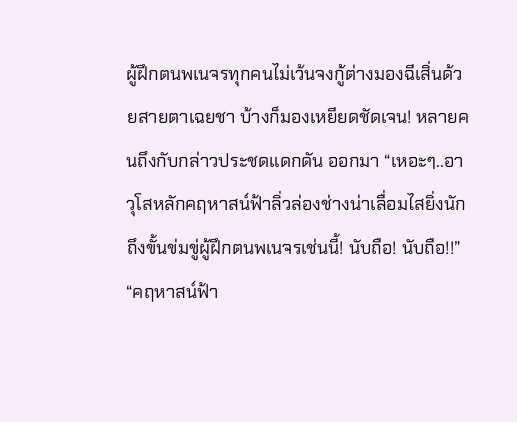ผู้ฝึกตนพเนจรทุกคนไม่เว้นจงกู้ต่างมองฉีเสิ่นด้วยสายตาเฉยชา บ้างก็มองเหยียดชัดเจน! หลายคนถึงกับกล่าวประชดแดกดัน ออกมา “เหอะๆ..อาวุโสหลักคฤหาสน์ฟ้าลิ่วล่องช่างน่าเลื่อมไสยิ่งนัก ถึงขั้นข่มขู่ผู้ฝึกตนพเนจรเช่นนี้! นับถือ! นับถือ!!”
“คฤหาสน์ฟ้า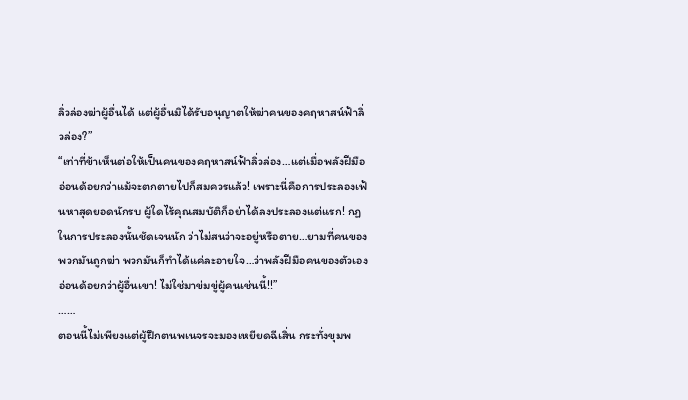ลิ่วล่องฆ่าผู้อื่นได้ แต่ผู้อื่นมิได้รับอนุญาตให้ฆ่าคนของคฤหาสน์ฟ้าลิ่วล่อง?”
“เท่าที่ข้าเห็นต่อให้เป็นคนของคฤหาสน์ฟ้าลิ่วล่อง…แต่เมื่อพลังฝีมืออ่อนด้อยกว่าแม้จะตกตายไปก็สมควรแล้ว! เพราะนี่คือการประลองเฟ้นหาสุดยอดนักรบ ผู้ใดไร้คุณสมบัติก็อย่าได้ลงประลองแต่แรก! กฏในการประลองนั้นชัดเจนนัก ว่าไม่สนว่าจะอยู่หรือตาย…ยามที่คนของพวกมันถูกฆ่า พวกมันก็ทำได้แค่ละอายใจ…ว่าพลังฝีมือคนของตัวเองอ่อนด้อยกว่าผู้อื่นเขา! ไม่ใช่มาข่มขู่ผู้คนเช่นนี้!!”
……
ตอนนี้ไม่เพียงแต่ผู้ฝึกตนพเนจรจะมองเหยียดฉีเสิ่น กระทั่งขุมพ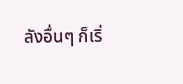ลังอื่นๆ ก็เริ่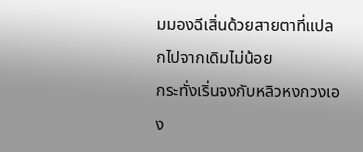มมองฉีเสิ่นด้วยสายตาที่แปลกไปจากเดิมไม่น้อย
กระทั่งเริ่นจงกับหลิวหงกวงเอง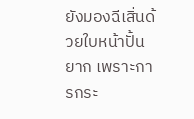ยังมองฉีเสิ่นด้วยใบหน้าปั้นยาก เพราะการกระ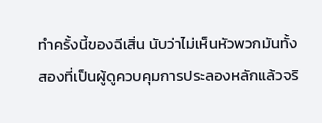ทำครั้งนี้ของฉีเสิ่น นับว่าไม่เห็นหัวพวกมันทั้งสองที่เป็นผู้ดูควบคุมการประลองหลักแล้วจริ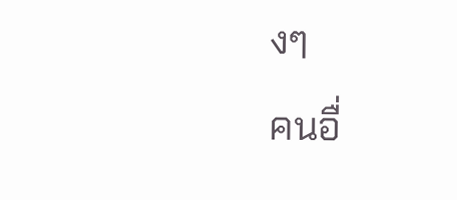งๆ
คนอื่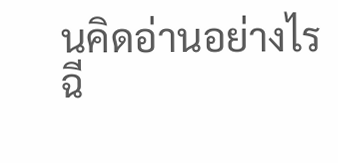นคิดอ่านอย่างไรฉี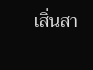เสิ่นสา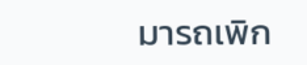มารถเพิก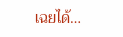เฉยได้…